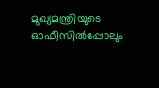മുഖ്യമന്ത്രിയുടെ ഓഫീസില്‍പ്പോലും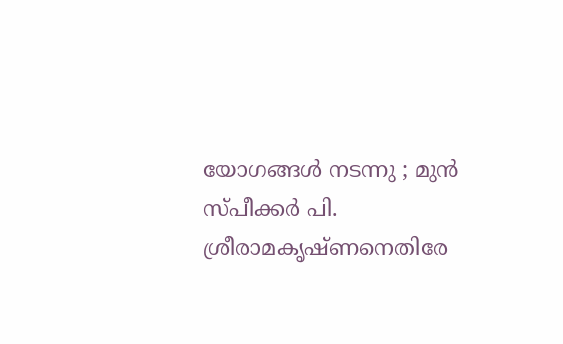യോഗങ്ങള്‍ നടന്നു ; മുന്‍ സ്‌പീക്കര്‍ പി. ശ്രീരാമകൃഷ്‌ണനെതിരേ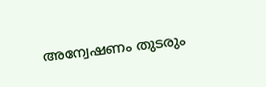അന്വേഷണം തുടരും